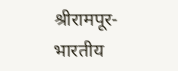श्रीरामपूर-
भारतीय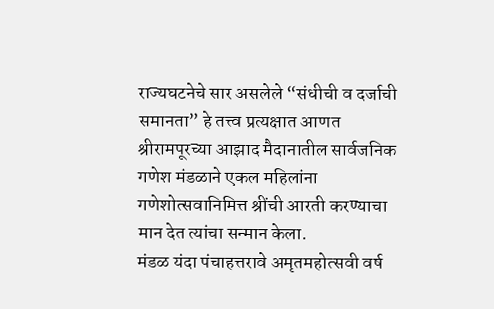राज्यघटनेचे सार असलेले “संधीची व दर्जाची समानता” हे तत्त्व प्रत्यक्षात आणत श्रीरामपूरच्या आझाद मैदानातील सार्वजनिक गणेश मंडळाने एकल महिलांना गणेशोत्सवानिमित्त श्रींची आरती करण्याचा मान देत त्यांचा सन्मान केला.
मंडळ यंदा पंचाहत्तरावे अमृतमहोत्सवी वर्ष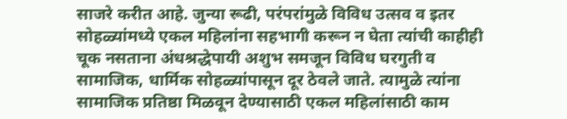साजरे करीत आहे. जुन्या रूढी, परंपरांमुळे विविध उत्सव व इतर सोहळ्यांमध्ये एकल महिलांना सहभागी करून न घेता त्यांची काहीही चूक नसताना अंधश्रद्धेपायी अशुभ समजून विविध घरगुती व सामाजिक, धार्मिक सोहळ्यांपासून दूर ठेवले जाते. त्यामुळे त्यांना सामाजिक प्रतिष्ठा मिळवून देण्यासाठी एकल महिलांसाठी काम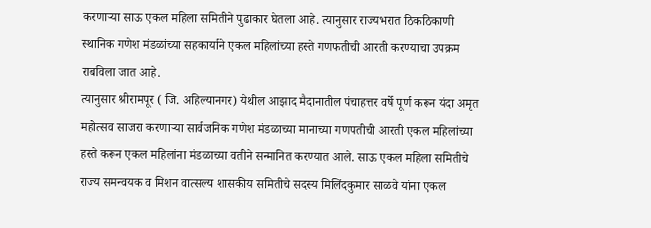करणाऱ्या साऊ एकल महिला समितीने पुढाकार घेतला आहे. त्यानुसार राज्यभरात ठिकठिकाणी स्थानिक गणेश मंडळांच्या सहकार्याने एकल महिलांच्या हस्ते गणफतीची आरती करण्याचा उपक्रम राबविला जात आहे.
त्यानुसार श्रीरामपूर ( जि. अहिल्यानगर) येथील आझाद मैदानातील पंचाहत्तर वर्षे पूर्ण करून यंदा अमृत महोत्सव साजरा करणाऱ्या सार्वजनिक गणेश मंडळाच्या मानाच्या गणपतीची आरती एकल महिलांच्या हस्ते करून एकल महिलांना मंडळाच्या वतीने सन्मानित करण्यात आले. साऊ एकल महिला समितीचे राज्य समन्वयक व मिशन वात्सल्य शासकीय समितीचे सदस्य मिलिंदकुमार साळवे यांना एकल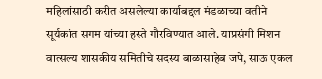महिलांसाठी करीत असलेल्या कार्याबद्दल मंडळाच्या वतीने सूर्यकांत सगम यांच्या हस्ते गौरविण्यात आले. याप्रसंगी मिशन वात्सल्य शासकीय समितीचे सदस्य बाळासाहेब जपे, साऊ एकल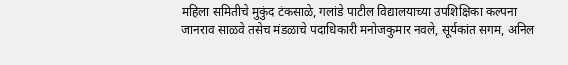महिला समितीचे मुकुंद टंकसाळे, गलांडे पाटील विद्यालयाच्या उपशिक्षिका कल्पना जानराव साळवे तसेच मंडळाचे पदाधिकारी मनोजकुमार नवले, सूर्यकांत सगम, अनिल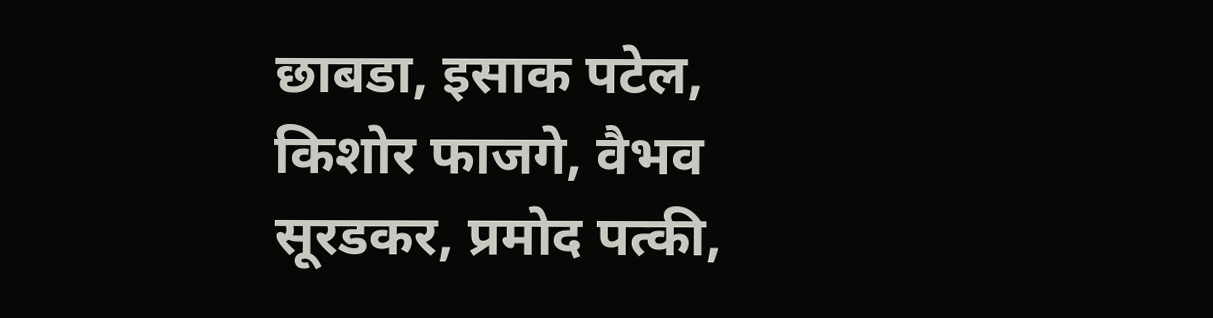छाबडा, इसाक पटेल, किशोर फाजगे, वैभव सूरडकर, प्रमोद पत्की,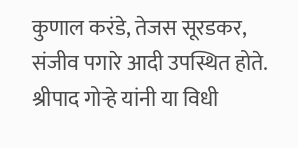कुणाल करंडे, तेजस सूरडकर, संजीव पगारे आदी उपस्थित होते. श्रीपाद गोऱ्हे यांनी या विधी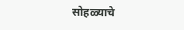सोहळ्याचे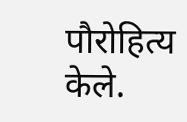पौरोहित्य केले.